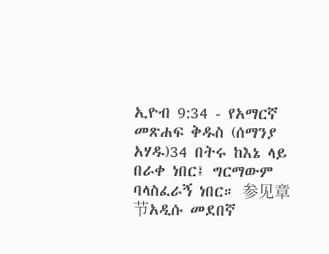ኢዮብ 9:34 - የአማርኛ መጽሐፍ ቅዱስ (ሰማንያ አሃዱ)34 በትሩ ከእኔ ላይ በራቀ ነበር፤ ግርማውም ባላስፈራኝ ነበር። 参见章节አዲሱ መደበኛ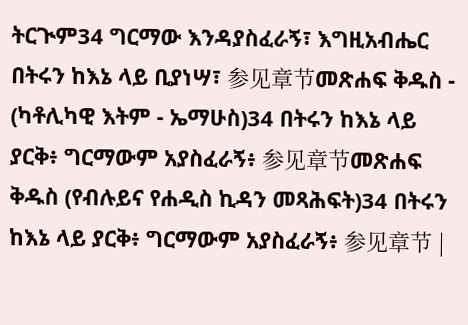ትርጒም34 ግርማው እንዳያስፈራኝ፣ እግዚአብሔር በትሩን ከእኔ ላይ ቢያነሣ፣ 参见章节መጽሐፍ ቅዱስ - (ካቶሊካዊ እትም - ኤማሁስ)34 በትሩን ከእኔ ላይ ያርቅ፥ ግርማውም አያስፈራኝ፥ 参见章节መጽሐፍ ቅዱስ (የብሉይና የሐዲስ ኪዳን መጻሕፍት)34 በትሩን ከእኔ ላይ ያርቅ፥ ግርማውም አያስፈራኝ፥ 参见章节 |